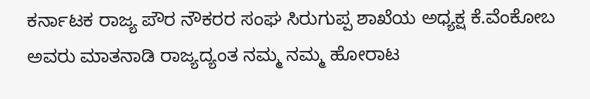ಕರ್ನಾಟಕ ರಾಜ್ಯ ಪೌರ ನೌಕರರ ಸಂಘ ಸಿರುಗುಪ್ಪ ಶಾಖೆಯ ಅಧ್ಯಕ್ಷ ಕೆ.ವೆಂಕೋಬ ಅವರು ಮಾತನಾಡಿ ರಾಜ್ಯದ್ಯಂತ ನಮ್ಮ ನಮ್ಮ ಹೋರಾಟ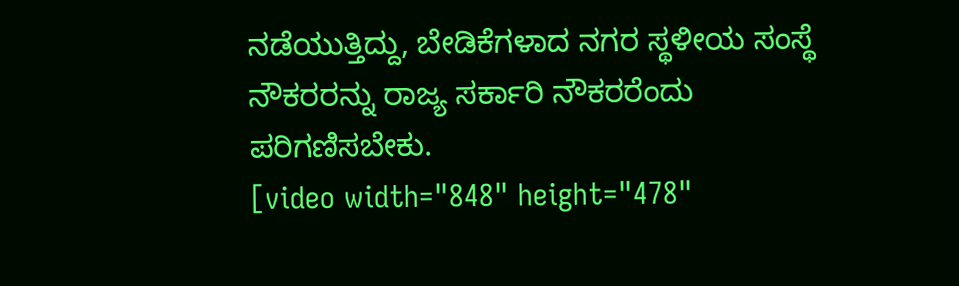ನಡೆಯುತ್ತಿದ್ದು, ಬೇಡಿಕೆಗಳಾದ ನಗರ ಸ್ಥಳೀಯ ಸಂಸ್ಥೆ ನೌಕರರನ್ನು ರಾಜ್ಯ ಸರ್ಕಾರಿ ನೌಕರರೆಂದು ಪರಿಗಣಿಸಬೇಕು.
[video width="848" height="478"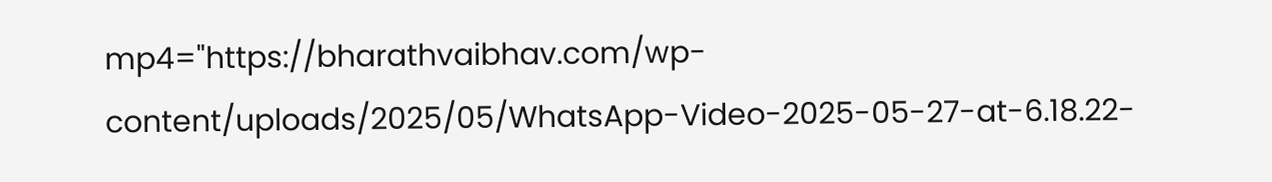mp4="https://bharathvaibhav.com/wp-content/uploads/2025/05/WhatsApp-Video-2025-05-27-at-6.18.22-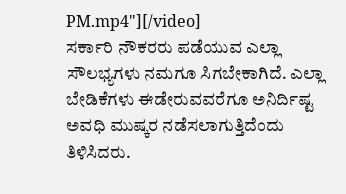PM.mp4"][/video]
ಸರ್ಕಾರಿ ನೌಕರರು ಪಡೆಯುವ ಎಲ್ಲಾ ಸೌಲಭ್ಯಗಳು ನಮಗೂ ಸಿಗಬೇಕಾಗಿದೆ. ಎಲ್ಲಾ ಬೇಡಿಕೆಗಳು ಈಡೇರುವವರೆಗೂ ಅನಿರ್ದಿಷ್ಟ ಅವಧಿ ಮುಷ್ಕರ ನಡೆಸಲಾಗುತ್ತಿದೆಂದು ತಿಳಿಸಿದರು.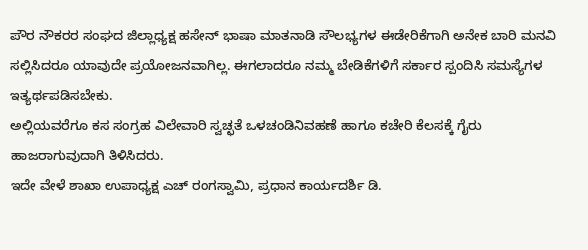ಪೌರ ನೌಕರರ ಸಂಘದ ಜಿಲ್ಲಾಧ್ಯಕ್ಷ ಹಸೇನ್ ಭಾಷಾ ಮಾತನಾಡಿ ಸೌಲಭ್ಯಗಳ ಈಡೇರಿಕೆಗಾಗಿ ಅನೇಕ ಬಾರಿ ಮನವಿ ಸಲ್ಲಿಸಿದರೂ ಯಾವುದೇ ಪ್ರಯೋಜನವಾಗಿಲ್ಲ. ಈಗಲಾದರೂ ನಮ್ಮ ಬೇಡಿಕೆಗಳಿಗೆ ಸರ್ಕಾರ ಸ್ಪಂದಿಸಿ ಸಮಸ್ಯೆಗಳ ಇತ್ಯರ್ಥಪಡಿಸಬೇಕು.
ಅಲ್ಲಿಯವರೆಗೂ ಕಸ ಸಂಗ್ರಹ ವಿಲೇವಾರಿ ಸ್ವಚ್ಛತೆ ಒಳಚಂಡಿನಿವಹಣೆ ಹಾಗೂ ಕಚೇರಿ ಕೆಲಸಕ್ಕೆ ಗೈರು ಹಾಜರಾಗುವುದಾಗಿ ತಿಳಿಸಿದರು.
ಇದೇ ವೇಳೆ ಶಾಖಾ ಉಪಾಧ್ಯಕ್ಷ ಎಚ್ ರಂಗಸ್ವಾಮಿ, ಪ್ರಧಾನ ಕಾರ್ಯದರ್ಶಿ ಡಿ.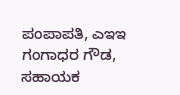ಪಂಪಾಪತಿ, ಎಇಇ ಗಂಗಾಧರ ಗೌಡ, ಸಹಾಯಕ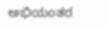ಅಭಿಯಂತರ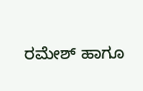ರಮೇಶ್ ಹಾಗೂ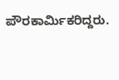ಪೌರಕಾರ್ಮಿಕರಿದ್ದರು.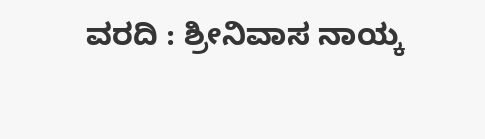ವರದಿ : ಶ್ರೀನಿವಾಸ ನಾಯ್ಕ